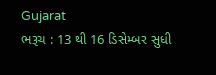Gujarat
ભરૂચ : 13 થી 16 ડિસેમ્બર સુધી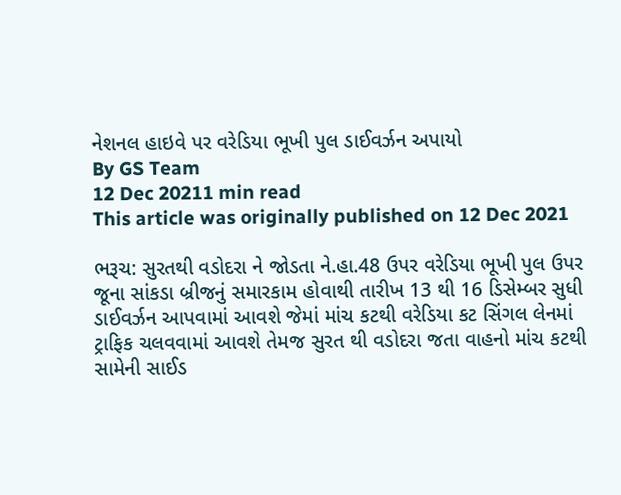નેશનલ હાઇવે પર વરેડિયા ભૂખી પુલ ડાઈવર્ઝન અપાયો
By GS Team
12 Dec 20211 min read
This article was originally published on 12 Dec 2021

ભરૂચ: સુરતથી વડોદરા ને જોડતા ને.હા.48 ઉપર વરેડિયા ભૂખી પુલ ઉપર જૂના સાંકડા બ્રીજનું સમારકામ હોવાથી તારીખ 13 થી 16 ડિસેમ્બર સુધી ડાઈવર્ઝન આપવામાં આવશે જેમાં માંચ કટથી વરેડિયા કટ સિંગલ લેનમાં ટ્રાફિક ચલવવામાં આવશે તેમજ સુરત થી વડોદરા જતા વાહનો માંચ કટથી સામેની સાઈડ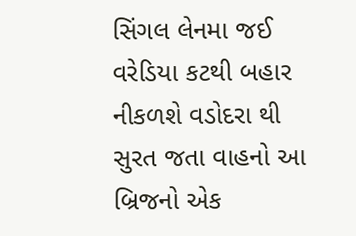સિંગલ લેનમા જઈ વરેડિયા કટથી બહાર નીકળશે વડોદરા થી સુરત જતા વાહનો આ બ્રિજનો એક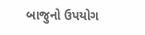બાજુનો ઉપયોગ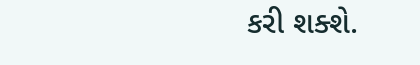કરી શક્શે.